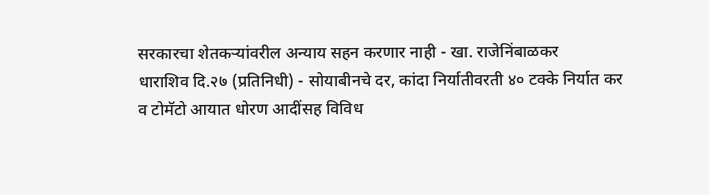सरकारचा शेतकऱ्यांवरील अन्याय सहन करणार नाही - खा. राजेनिंबाळकर
धाराशिव दि.२७ (प्रतिनिधी) - सोयाबीनचे दर, कांदा निर्यातीवरती ४० टक्के निर्यात कर व टोमॅटो आयात धोरण आदींसह विविध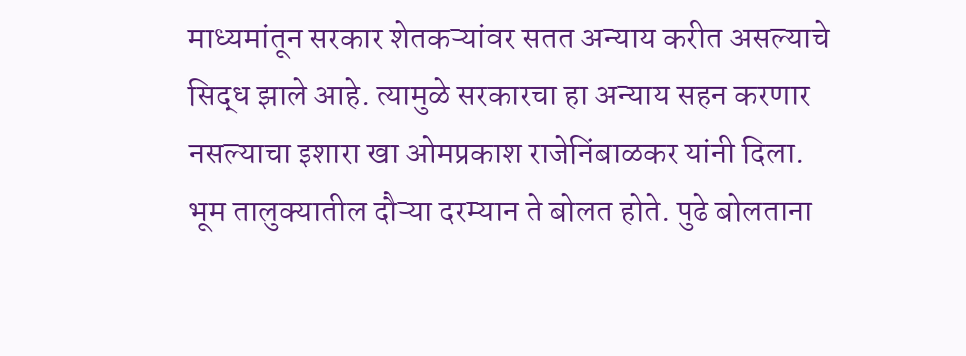माध्यमांतून सरकार शेतकऱ्यांवर सतत अन्याय करीत असल्याचे सिद्ध झाले आहे. त्यामुळे सरकारचा हा अन्याय सहन करणार नसल्याचा इशारा खा ओमप्रकाश राजेनिंबाळकर यांनी दिला.
भूम तालुक्यातील दौऱ्या दरम्यान ते बोलत होते. पुढे बोलताना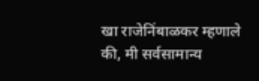खा राजेनिंबाळकर म्हणाले की, मी सर्वसामान्य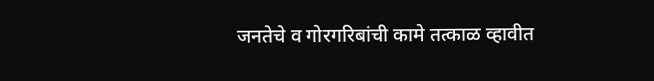जनतेचे व गोरगरिबांची कामे तत्काळ व्हावीत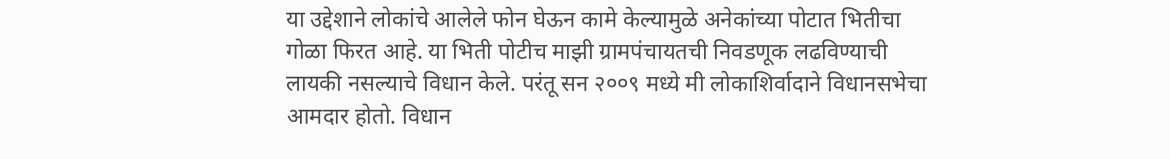या उद्देशाने लोकांचे आलेले फोन घेऊन कामे केल्यामुळे अनेकांच्या पोटात भितीचा गोळा फिरत आहे. या भिती पोटीच माझी ग्रामपंचायतची निवडणूक लढविण्याची लायकी नसल्याचे विधान केले. परंतू सन २००९ मध्ये मी लोकाशिर्वादाने विधानसभेचा आमदार होतो. विधान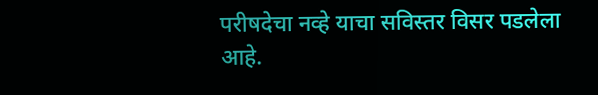परीषदेचा नव्हे याचा सविस्तर विसर पडलेला आहे.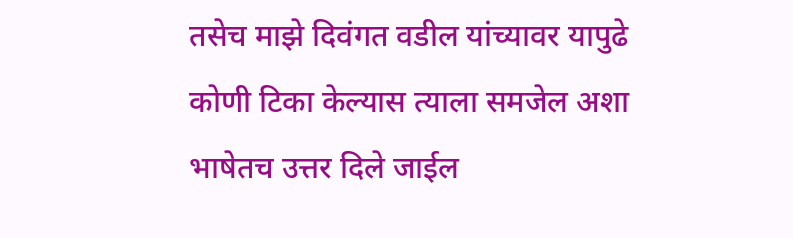तसेच माझे दिवंगत वडील यांच्यावर यापुढे कोणी टिका केल्यास त्याला समजेल अशा भाषेतच उत्तर दिले जाईल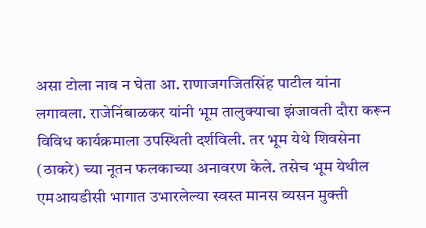असा टोला नाव न घेता आ. राणाजगजितसिंह पाटील यांना लगावला. राजेनिंबाळकर यांनी भूम तालुक्याचा झंजावती दौरा करून विविध कार्यक्रमाला उपस्थिती दर्शविली. तर भूम येथे शिवसेना (ठाकरे) च्या नूतन फलकाच्या अनावरण केले. तसेच भूम येथील एमआयडीसी भागात उभारलेल्या स्वस्त मानस व्यसन मुक्ती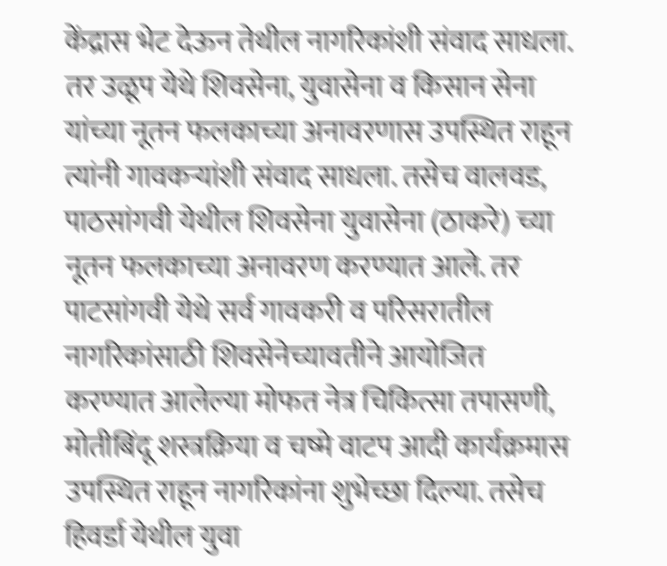केंद्रास भेट देऊन तेथील नागरिकांशी संवाद साधला. तर उळूप येथे शिवसेना, युवासेना व किसान सेना यांच्या नूतन फलकाच्या अनावरणास उपस्थित राहून त्यांनी गावकऱ्यांशी संवाद साधला. तसेच वालवड, पाठसांगवी येथील शिवसेना युवासेना (ठाकरे) च्या नूतन फलकाच्या अनावरण करण्यात आले. तर पाटसांगवी येथे सर्व गावकरी व परिसरातील नागरिकांसाठी शिवसेनेच्यावतीने आयोजित करण्यात आलेल्या मोफत नेत्र चिकित्सा तपासणी, मोतीबिंदू शस्त्रक्रिया व चष्मे वाटप आदी कार्यक्रमास उपस्थित राहून नागरिकांना शुभेच्छा दिल्या. तसेच हिवर्डा येथील युवा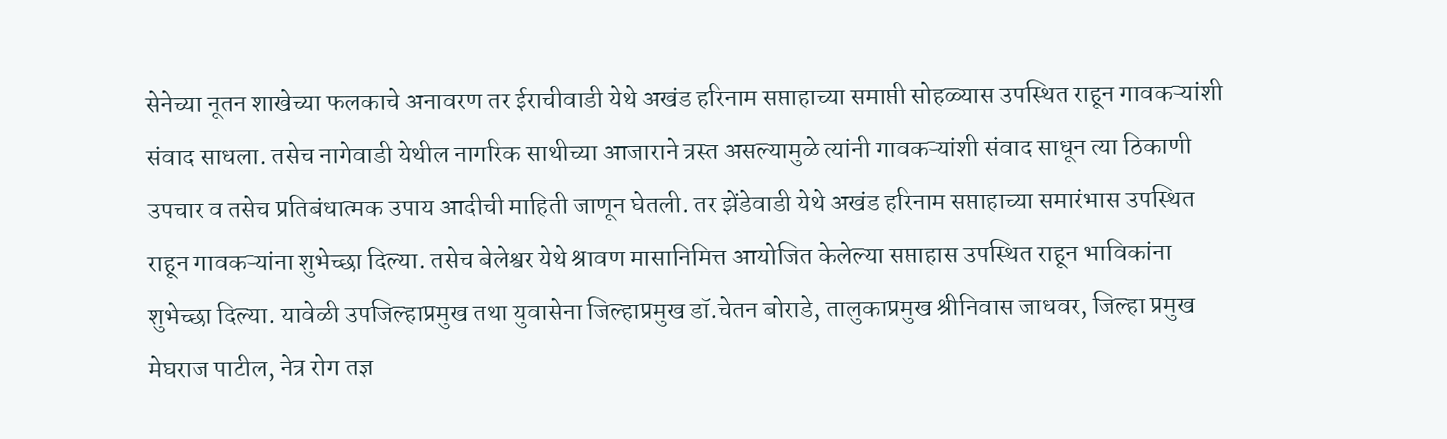सेनेच्या नूतन शाखेच्या फलकाचे अनावरण तर ईराचीवाडी येथे अखंड हरिनाम सप्ताहाच्या समाप्ती सोहळ्यास उपस्थित राहून गावकऱ्यांशी संवाद साधला. तसेच नागेवाडी येथील नागरिक साथीच्या आजाराने त्रस्त असल्यामुळे त्यांनी गावकऱ्यांशी संवाद साधून त्या ठिकाणी उपचार व तसेच प्रतिबंधात्मक उपाय आदीची माहिती जाणून घेतली. तर झेंडेवाडी येथे अखंड हरिनाम सप्ताहाच्या समारंभास उपस्थित राहून गावकऱ्यांना शुभेच्छा दिल्या. तसेच बेलेश्वर येथे श्रावण मासानिमित्त आयोजित केलेल्या सप्ताहास उपस्थित राहून भाविकांना शुभेच्छा दिल्या. यावेळी उपजिल्हाप्रमुख तथा युवासेना जिल्हाप्रमुख डॉ.चेतन बोराडे, तालुकाप्रमुख श्रीनिवास जाधवर, जिल्हा प्रमुख मेघराज पाटील, नेत्र रोग तज्ञ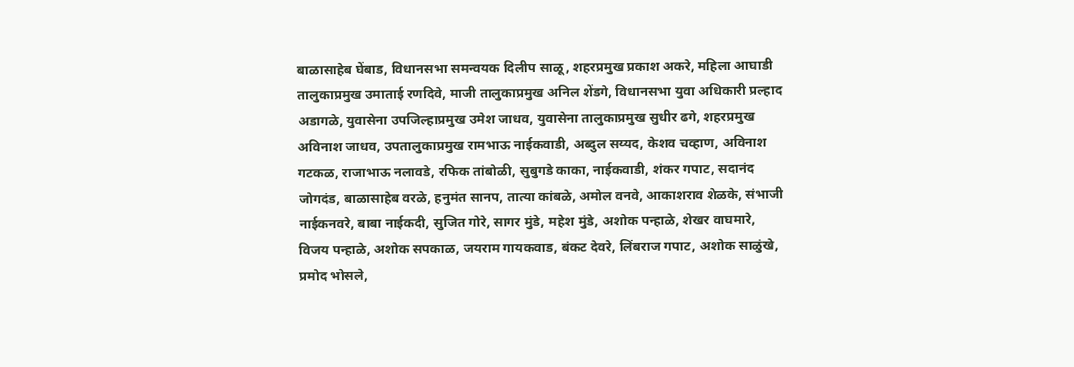बाळासाहेब घेंबाड, विधानसभा समन्वयक दिलीप साळू, शहरप्रमुख प्रकाश अकरे, महिला आघाडी तालुकाप्रमुख उमाताई रणदिवे, माजी तालुकाप्रमुख अनिल शेंडगे, विधानसभा युवा अधिकारी प्रल्हाद अडागळे, युवासेना उपजिल्हाप्रमुख उमेश जाधव, युवासेना तालुकाप्रमुख सुधीर ढगे, शहरप्रमुख अविनाश जाधव, उपतालुकाप्रमुख रामभाऊ नाईकवाडी, अब्दुल सय्यद, केशव चव्हाण, अविनाश गटकळ, राजाभाऊ नलावडे, रफिक तांबोळी, सुबुगडे काका, नाईकवाडी, शंकर गपाट, सदानंद जोगदंड, बाळासाहेब वरळे, हनुमंत सानप, तात्या कांबळे, अमोल वनवे, आकाशराव शेळके, संभाजी नाईकनवरे, बाबा नाईकदी, सुजित गोरे, सागर मुंडे, महेश मुंडे, अशोक पन्हाळे, शेखर वाघमारे, विजय पन्हाळे, अशोक सपकाळ, जयराम गायकवाड, बंकट देवरे, लिंबराज गपाट, अशोक साळुंखे, प्रमोद भोसले,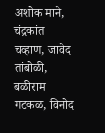अशोक माने, चंद्रकांत चव्हाण, जावेद तांबोळी, बळीराम गटकळ, विनोद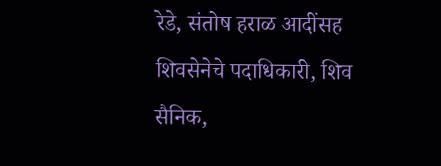रेडे, संतोष हराळ आदींसह शिवसेनेचे पदाधिकारी, शिव सैनिक,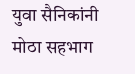युवा सैनिकांनी मोठा सहभाग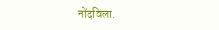नोंदविला.